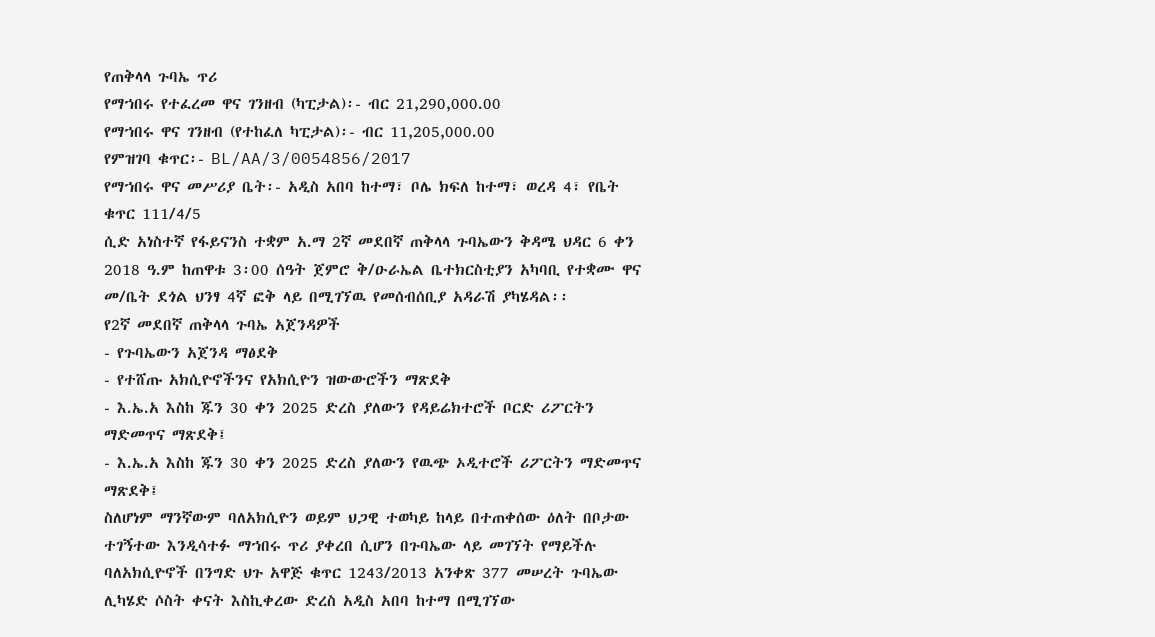የጠቅላላ ጉባኤ ጥሪ
የማኀበሩ የተፈረመ ዋና ገንዘብ (ካፒታል)፡- ብር 21,290,000.00
የማኀበሩ ዋና ገንዘብ (የተከፈለ ካፒታል)፡- ብር 11,205,000.00
የምዝገባ ቁጥር፡- BL/AA/3/0054856/2017
የማኀበሩ ዋና መሥሪያ ቤት፡- አዲስ አበባ ከተማ፣ ቦሌ ክፍለ ከተማ፣ ወረዳ 4፣ የቤት ቁጥር 111/4/5
ሲድ አነስተኛ የፋይናንስ ተቋም አ.ማ 2ኛ መደበኛ ጠቅላላ ጉባኤውን ቅዳሜ ህዳር 6 ቀን 2018 ዓ.ም ከጠዋቱ 3፡00 ሰዓት ጀምሮ ቅ/ዑራኤል ቤተክርስቲያን አካባቢ የተቋሙ ዋና መ/ቤት ደጎል ህንፃ 4ኛ ፎቅ ላይ በሚገኘዉ የመሰብሰቢያ አዳራሽ ያካሄዳል፡፡
የ2ኛ መደበኛ ጠቅላላ ጉባኤ አጀንዳዎች
- የጉባኤውን አጀንዳ ማፅደቅ
- የተሸጡ አክሲዮኖችንና የአክሲዮን ዝውውሮችን ማጽደቅ
- እ.ኤ.አ እስከ ጁን 30 ቀን 2025 ድረስ ያለውን የዳይሬክተሮች ቦርድ ሪፖርትን ማድመጥና ማጽደቅ፤
- እ.ኤ.አ እስከ ጁን 30 ቀን 2025 ድረስ ያለውን የዉጭ ኦዲተሮች ሪፖርትን ማድመጥና ማጽደቅ፤
ስለሆነም ማንኛውም ባለአክሲዮን ወይም ህጋዊ ተወካይ ከላይ በተጠቀሰው ዕለት በቦታው ተገኝተው እንዲሳተፉ ማኀበሩ ጥሪ ያቀረበ ሲሆን በጉባኤው ላይ መገኘት የማይችሉ ባለአክሲዮኖች በንግድ ህጉ አዋጅ ቁጥር 1243/2013 አንቀጽ 377 መሠረት ጉባኤው ሊካሄድ ሶስት ቀናት እስኪቀረው ድረስ አዲስ አበባ ከተማ በሚገኘው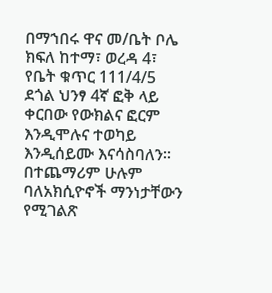በማኀበሩ ዋና መ/ቤት ቦሌ ክፍለ ከተማ፣ ወረዳ 4፣ የቤት ቁጥር 111/4/5 ደጎል ህንፃ 4ኛ ፎቅ ላይ ቀርበው የውክልና ፎርም እንዲሞሉና ተወካይ እንዲሰይሙ እናሳስባለን፡፡ በተጨማሪም ሁሉም ባለአክሲዮኖች ማንነታቸውን የሚገልጽ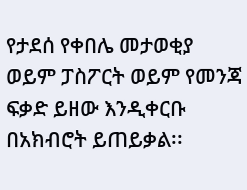የታደሰ የቀበሌ መታወቂያ ወይም ፓስፖርት ወይም የመንጃ ፍቃድ ይዘው እንዲቀርቡ በአክብሮት ይጠይቃል፡፡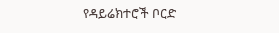የዳይሬክተሮች ቦርድ